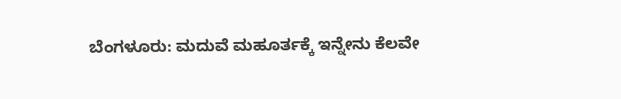ಬೆಂಗಳೂರು: ಮದುವೆ ಮಹೂರ್ತಕ್ಕೆ ಇನ್ನೇನು ಕೆಲವೇ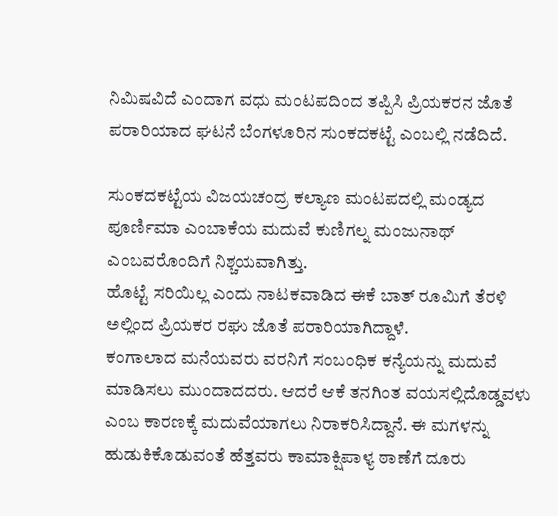ನಿಮಿಷವಿದೆ ಎಂದಾಗ ವಧು ಮಂಟಪದಿಂದ ತಪ್ಪಿಸಿ ಪ್ರಿಯಕರನ ಜೊತೆ ಪರಾರಿಯಾದ ಘಟನೆ ಬೆಂಗಳೂರಿನ ಸುಂಕದಕಟ್ಟೆ ಎಂಬಲ್ಲಿ ನಡೆದಿದೆ.

ಸುಂಕದಕಟ್ಟೆಯ ವಿಜಯಚಂದ್ರ ಕಲ್ಯಾಣ ಮಂಟಪದಲ್ಲಿ ಮಂಡ್ಯದ ಪೂರ್ಣಿಮಾ ಎಂಬಾಕೆಯ ಮದುವೆ ಕುಣಿಗಲ್ನ ಮಂಜುನಾಥ್ ಎಂಬವರೊಂದಿಗೆ ನಿಶ್ಚಯವಾಗಿತ್ತು.
ಹೊಟ್ಟೆ ಸರಿಯಿಲ್ಲ ಎಂದು ನಾಟಕವಾಡಿದ ಈಕೆ ಬಾತ್ ರೂಮಿಗೆ ತೆರಳಿ ಅಲ್ಲಿಂದ ಪ್ರಿಯಕರ ರಘು ಜೊತೆ ಪರಾರಿಯಾಗಿದ್ದಾಳೆ.
ಕಂಗಾಲಾದ ಮನೆಯವರು ವರನಿಗೆ ಸಂಬಂಧಿಕ ಕನ್ಯೆಯನ್ನು ಮದುವೆ ಮಾಡಿಸಲು ಮುಂದಾದದರು. ಆದರೆ ಆಕೆ ತನಗಿಂತ ವಯಸಲ್ಲಿದೊಡ್ಡವಳು ಎಂಬ ಕಾರಣಕ್ಕೆ ಮದುವೆಯಾಗಲು ನಿರಾಕರಿಸಿದ್ದಾನೆ. ಈ ಮಗಳನ್ನು ಹುಡುಕಿಕೊಡುವಂತೆ ಹೆತ್ತವರು ಕಾಮಾಕ್ಷಿಪಾಳ್ಯ ಠಾಣೆಗೆ ದೂರು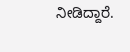ನೀಡಿದ್ದಾರೆ.